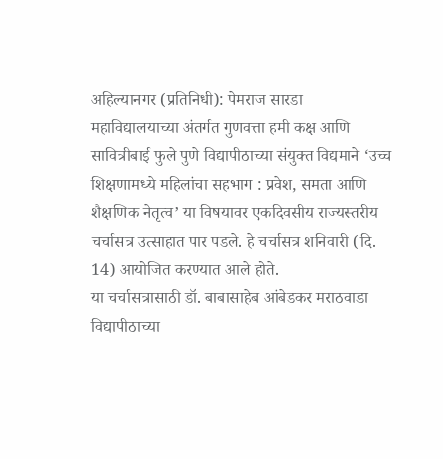अहिल्यानगर (प्रतिनिधी): पेमराज सारडा महाविद्यालयाच्या अंतर्गत गुणवत्ता हमी कक्ष आणि सावित्रीबाई फुले पुणे विद्यापीठाच्या संयुक्त विद्यमाने ‘उच्च शिक्षणामध्ये महिलांचा सहभाग : प्रवेश, समता आणि शैक्षणिक नेतृत्व’ या विषयावर एकदिवसीय राज्यस्तरीय चर्चासत्र उत्साहात पार पडले. हे चर्चासत्र शनिवारी (दि. 14) आयोजित करण्यात आले होते.
या चर्चासत्रासाठी डॉ. बाबासाहेब आंबेडकर मराठवाडा विद्यापीठाच्या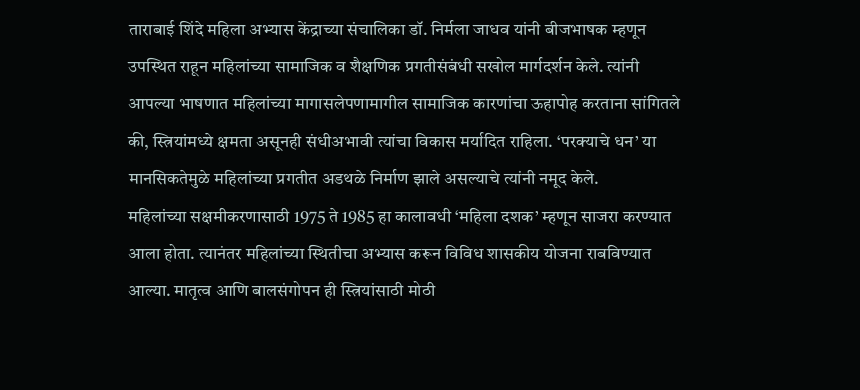ताराबाई शिंदे महिला अभ्यास केंद्राच्या संचालिका डॉ. निर्मला जाधव यांनी बीजभाषक म्हणून उपस्थित राहून महिलांच्या सामाजिक व शैक्षणिक प्रगतीसंबंधी सखोल मार्गदर्शन केले. त्यांनी आपल्या भाषणात महिलांच्या मागासलेपणामागील सामाजिक कारणांचा ऊहापोह करताना सांगितले की, स्त्रियांमध्ये क्षमता असूनही संधीअभावी त्यांचा विकास मर्यादित राहिला. ‘परक्याचे धन’ या मानसिकतेमुळे महिलांच्या प्रगतीत अडथळे निर्माण झाले असल्याचे त्यांनी नमूद केले.
महिलांच्या सक्षमीकरणासाठी 1975 ते 1985 हा कालावधी ‘महिला दशक’ म्हणून साजरा करण्यात आला होता. त्यानंतर महिलांच्या स्थितीचा अभ्यास करून विविध शासकीय योजना राबविण्यात आल्या. मातृत्व आणि बालसंगोपन ही स्त्रियांसाठी मोठी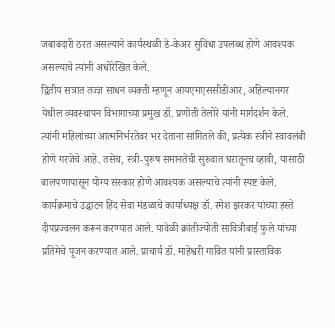जबाबदारी ठरत असल्याने कार्यस्थळी डे-केअर सुविधा उपलब्ध होणे आवश्यक असल्याचे त्यांनी अधोरेखित केले.
द्वितीय सत्रात तज्ज्ञ साधन व्यक्ती म्हणून आयएमएससीडीआर, अहिल्यानगर येथील व्यवस्थापन विभागाच्या प्रमुख डॉ. प्रणोती तेलोरे यांनी मार्गदर्शन केले. त्यांनी महिलांच्या आत्मनिर्भरतेवर भर देताना सांगितले की, प्रत्येक स्त्रीने स्वावलंबी होणे गरजेचे आहे. तसेच, स्त्री-पुरुष समानतेची सुरुवात घरातूनच व्हावी, यासाठी बालपणापासून योग्य संस्कार होणे आवश्यक असल्याचे त्यांनी स्पष्ट केले.
कार्यक्रमाचे उद्घाटन हिंद सेवा मंडळाचे कार्याध्यक्ष डॉ. रमेश झरकर यांच्या हस्ते दीपप्रज्वलन करून करण्यात आले. यावेळी क्रांतीज्योती सावित्रीबाई फुले यांच्या प्रतिमेचे पूजन करण्यात आले. प्राचार्य डॉ. माहेश्वरी गावित यांनी प्रास्ताविक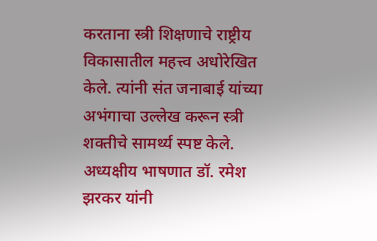करताना स्त्री शिक्षणाचे राष्ट्रीय विकासातील महत्त्व अधोरेखित केले. त्यांनी संत जनाबाई यांच्या अभंगाचा उल्लेख करून स्त्री शक्तीचे सामर्थ्य स्पष्ट केले.
अध्यक्षीय भाषणात डॉ. रमेश झरकर यांनी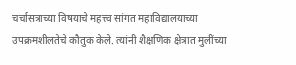चर्चासत्राच्या विषयाचे महत्त्व सांगत महाविद्यालयाच्या उपक्रमशीलतेचे कौतुक केले. त्यांनी शैक्षणिक क्षेत्रात मुलींच्या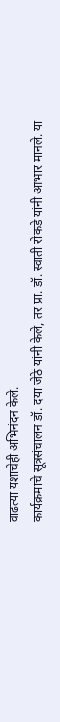वाढत्या यशाचेही अभिनंदन केले.
कार्यक्रमाचे सूत्रसंचालन डॉ. दया जेठे यांनी केले, तर प्रा. डॉ. स्वाती रोकडे यांनी आभार मानले. या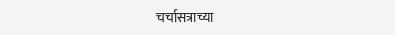चर्चासत्राच्या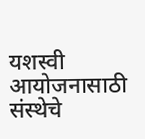यशस्वी आयोजनासाठी संस्थेचे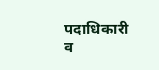पदाधिकारी व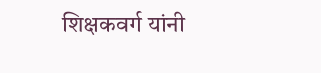शिक्षकवर्ग यांनी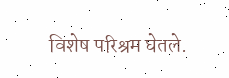विशेष परिश्रम घेतले.